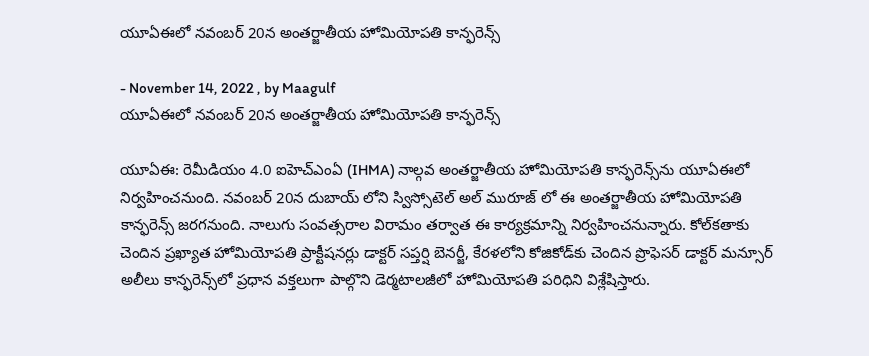యూఏఈలో నవంబర్ 20న అంతర్జాతీయ హోమియోపతి కాన్ఫరెన్స్‌

- November 14, 2022 , by Maagulf
యూఏఈలో నవంబర్ 20న అంతర్జాతీయ హోమియోపతి కాన్ఫరెన్స్‌

యూఏఈ: రెమీడియం 4.0 ఐహెచ్ఎంఏ (IHMA) నాల్గవ అంతర్జాతీయ హోమియోపతి కాన్ఫరెన్స్‌ను యూఏఈలో నిర్వహించనుంది. నవంబర్ 20న దుబాయ్ లోని స్విస్సోటెల్ అల్ మురూజ్ లో ఈ అంతర్జాతీయ హోమియోపతి కాన్ఫరెన్స్ జరగనుంది. నాలుగు సంవత్సరాల విరామం తర్వాత ఈ కార్యక్రమాన్ని నిర్వహించనున్నారు. కోల్‌కతాకు చెందిన ప్రఖ్యాత హోమియోపతి ప్రాక్టీషనర్లు డాక్టర్ సప్తర్షి బెనర్జీ, కేరళలోని కోజికోడ్‌కు చెందిన ప్రొఫెసర్ డాక్టర్ మన్సూర్ అలీలు కాన్ఫరెన్స్‌లో ప్రధాన వక్తలుగా పాల్గొని డెర్మటాలజీలో హోమియోపతి పరిధిని విశ్లేషిస్తారు.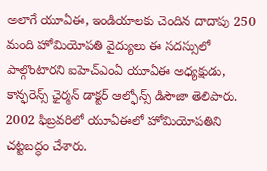అలాగే యూఏఈ, ఇండియాలకు చెందిన దాదాపు 250 మంది హోమియోపతి వైద్యులు ఈ సదస్సులో పాల్గొంటారని ఐహెచ్ఎంఏ యూఏఈ అధ్యక్షుడు, కాన్ఫరెన్స్ ఛైర్మన్ డాక్టర్ ఆల్ఫోన్స్ డిసౌజా తెలిపారు. 2002 ఫిబ్రవరిలో యూఏఈలో హోమియోపతిని చట్టబద్ధం చేశారు.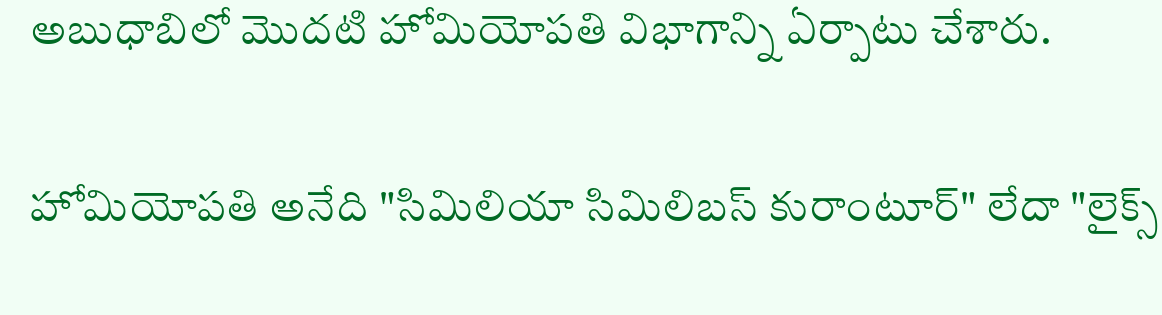అబుధాబిలో మొదటి హోమియోపతి విభాగాన్ని ఏర్పాటు చేశారు.

హోమియోపతి అనేది "సిమిలియా సిమిలిబస్ కురాంటూర్" లేదా "లైక్స్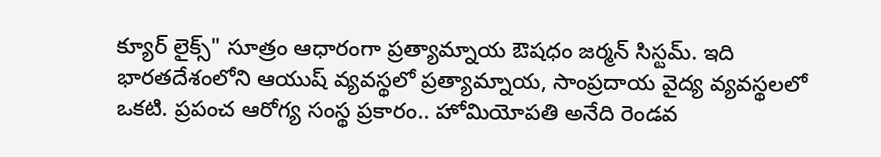క్యూర్ లైక్స్" సూత్రం ఆధారంగా ప్రత్యామ్నాయ ఔషధం జర్మన్ సిస్టమ్. ఇది భారతదేశంలోని ఆయుష్ వ్యవస్థలో ప్రత్యామ్నాయ, సాంప్రదాయ వైద్య వ్యవస్థలలో ఒకటి. ప్రపంచ ఆరోగ్య సంస్థ ప్రకారం.. హోమియోపతి అనేది రెండవ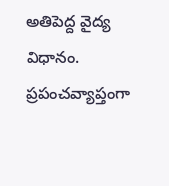అతిపెద్ద వైద్య విధానం.  ప్రపంచవ్యాప్తంగా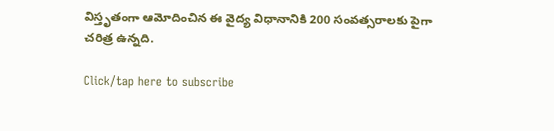విస్తృతంగా ఆమోదించిన ఈ వైద్య విధానానికి 200 సంవత్సరాలకు పైగా చరిత్ర ఉన్నది.

Click/tap here to subscribe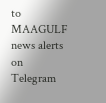to MAAGULF news alerts on Telegram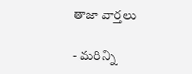తాజా వార్తలు

- మరిన్ని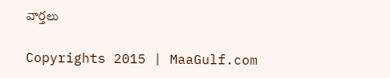వార్తలు

Copyrights 2015 | MaaGulf.com